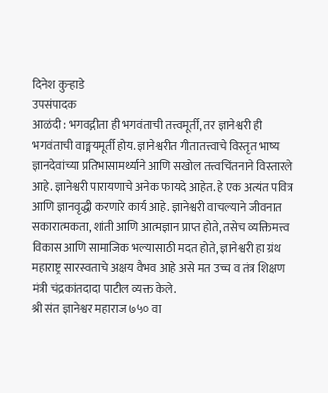दिनेश कुऱ्हाडे
उपसंपादक
आळंदी : भगवद्गीता ही भगवंताची तत्त्वमूर्ती, तर ज्ञानेश्वरी ही भगवंताची वाङ्मयमूर्ती होय. ज्ञानेश्वरीत गीतातत्त्वाचे विस्तृत भाष्य ज्ञानदेवांच्या प्रतिभासामर्थ्याने आणि सखोल तत्त्वचिंतनाने विस्तारले आहे. ज्ञानेश्वरी पारायणाचे अनेक फायदे आहेत. हे एक अत्यंत पवित्र आणि ज्ञानवृद्धी करणारे कार्य आहे. ज्ञानेश्वरी वाचल्याने जीवनात सकारात्मकता, शांती आणि आत्मज्ञान प्राप्त होते, तसेच व्यक्तिमत्त्व विकास आणि सामाजिक भल्यासाठी मदत होते, ज्ञानेश्वरी हा ग्रंथ महाराष्ट्र सारस्वताचे अक्षय वैभव आहे असे मत उच्च व तंत्र शिक्षण मंत्री चंद्रकांतदादा पाटील व्यक्त केले.
श्री संत ज्ञानेश्वर महाराज ७५० वा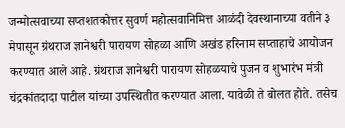जन्मोत्सवाच्या सप्तशतकोत्तर सुवर्ण महोत्सवानिमित्त आळंदी देवस्थानाच्या वतीने ३ मेपासून ग्रंथराज ज्ञानेश्वरी पारायण सोहळा आणि अखंड हरिनाम सप्ताहाचे आयोजन करण्यात आले आहे. ग्रंथराज ज्ञानेश्वरी पारायण सोहळयाचे पुजन व शुभारंभ मंत्री चंद्रकांतदादा पाटील यांच्या उपस्थितीत करण्यात आला. यावेळी ते बोलत होते. तसेच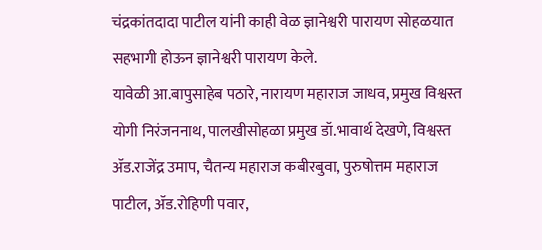चंद्रकांतदादा पाटील यांनी काही वेळ ज्ञानेश्वरी पारायण सोहळयात सहभागी होऊन ज्ञानेश्वरी पारायण केले.
यावेळी आ.बापुसाहेब पठारे, नारायण महाराज जाधव, प्रमुख विश्वस्त योगी निरंजननाथ, पालखीसोहळा प्रमुख डॉ.भावार्थ देखणे, विश्वस्त ॲड.राजेंद्र उमाप, चैतन्य महाराज कबीरबुवा, पुरुषोत्तम महाराज पाटील, ॲड.रोहिणी पवार,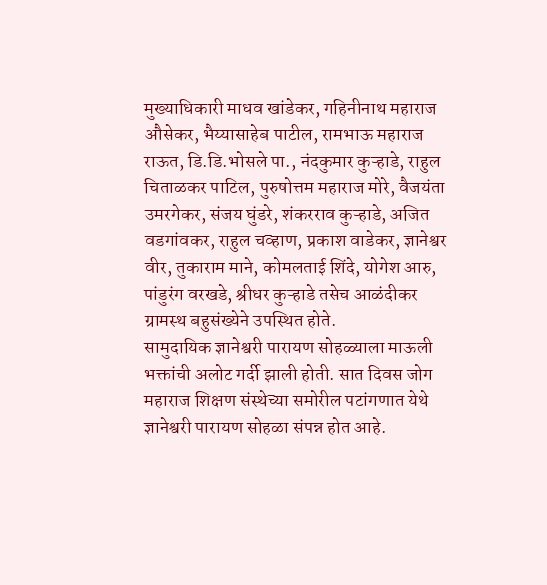मुख्याधिकारी माधव खांडेकर, गहिनीनाथ महाराज औसेकर, भैय्यासाहेब पाटील, रामभाऊ महाराज राऊत, डि.डि.भोसले पा., नंदकुमार कुऱ्हाडे, राहुल चिताळकर पाटिल, पुरुषोत्तम महाराज मोरे, वैजयंता उमरगेकर, संजय घुंडरे, शंकरराव कुऱ्हाडे, अजित वडगांवकर, राहुल चव्हाण, प्रकाश वाडेकर, ज्ञानेश्वर वीर, तुकाराम माने, कोमलताई शिंदे, योगेश आरु, पांडुरंग वरखडे, श्रीधर कुऱ्हाडे तसेच आळंदीकर ग्रामस्थ बहुसंख्येने उपस्थित होते.
सामुदायिक ज्ञानेश्वरी पारायण सोहळ्याला माऊली भक्तांची अलोट गर्दी झाली होती. सात दिवस जोग महाराज शिक्षण संस्थेच्या समोरील पटांगणात येथे ज्ञानेश्वरी पारायण सोहळा संपन्न होत आहे.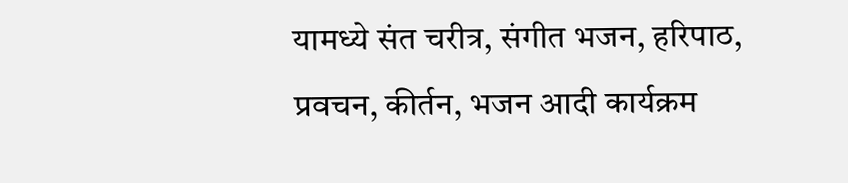यामध्ये संत चरीत्र, संगीत भजन, हरिपाठ, प्रवचन, कीर्तन, भजन आदी कार्यक्रम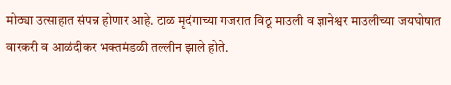मोठ्या उत्साहात संपन्न होणार आहे. टाळ मृदंगाच्या गजरात विठू माउली व ज्ञानेश्वर माउलीच्या जयघोषात वारकरी व आळंदीकर भक्तमंडळी तल्लीन झाले होते.